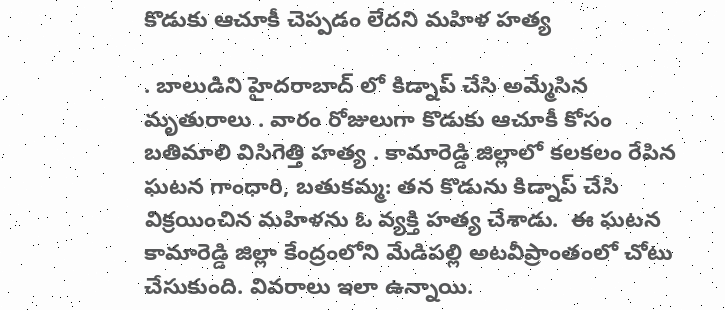కొడుకు ఆచూకీ చెప్పడం లేదని మహిళ హత్య

. బాలుడిని హైదరాబాద్ లో కిడ్నాప్ చేసి అమ్మేసిన మృతురాలు . వారం రోజులుగా కొడుకు ఆచూకీ కోసం బతిమాలి విసిగెత్తి హత్య . కామారెడ్డి జిల్లాలో కలకలం రేపిన ఘటన గాంధారి, బతుకమ్మ: తన కొడును కిడ్నాప్ చేసి విక్రయించిన మహిళను ఓ వ్యక్తి హత్య చేశాడు.  ఈ ఘటన కామారెడ్డి జిల్లా కేంద్రంలోని మేడిపల్లి అటవీప్రాంతంలో చోటు చేసుకుంది. వివరాలు ఇలా ఉన్నాయి.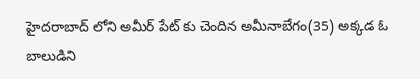హైదరాబాద్ లోని అమీర్ పేట్ కు చెందిన అమీనాబేగం(35) అక్కడ ఓ బాలుడిని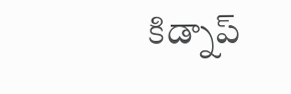కిడ్నాప్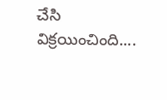చేసి విక్రయించింది....